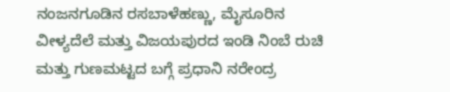ನಂಜನಗೂಡಿನ ರಸಬಾಳೆಹಣ್ಣು, ಮೈಸೂರಿನ ವೀಳ್ಯದೆಲೆ ಮತ್ತು ವಿಜಯಪುರದ ಇಂಡಿ ನಿಂಬೆ ರುಚಿ ಮತ್ತು ಗುಣಮಟ್ಟದ ಬಗ್ಗೆ ಪ್ರಧಾನಿ ನರೇಂದ್ರ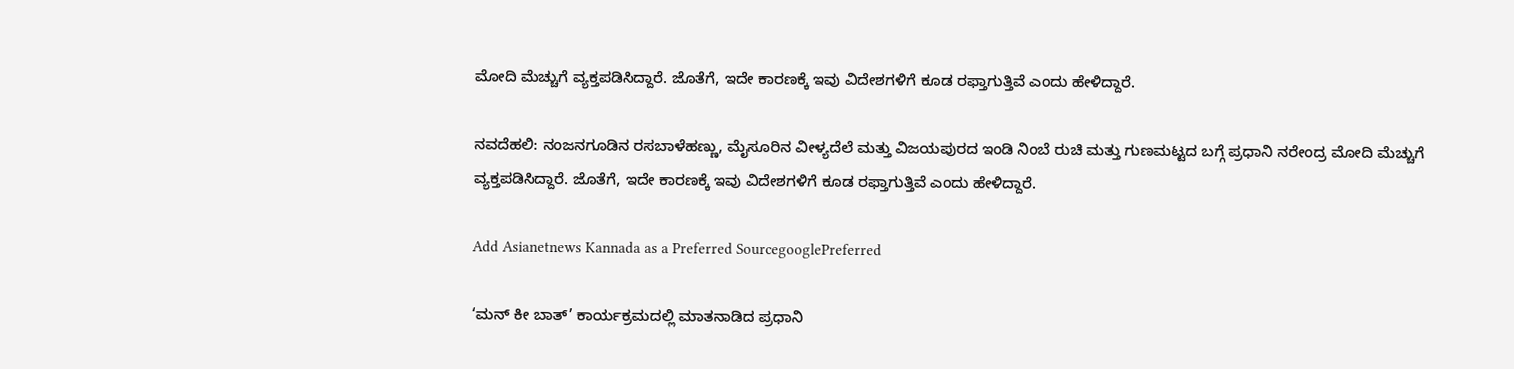ಮೋದಿ ಮೆಚ್ಚುಗೆ ವ್ಯಕ್ತಪಡಿಸಿದ್ದಾರೆ. ಜೊತೆಗೆ, ಇದೇ ಕಾರಣಕ್ಕೆ ಇವು ವಿದೇಶಗಳಿಗೆ ಕೂಡ ರಫ್ತಾಗುತ್ತಿವೆ ಎಂದು ಹೇಳಿದ್ದಾರೆ.

ನವದೆಹಲಿ: ನಂಜನಗೂಡಿನ ರಸಬಾಳೆಹಣ್ಣು, ಮೈಸೂರಿನ ವೀಳ್ಯದೆಲೆ ಮತ್ತು ವಿಜಯಪುರದ ಇಂಡಿ ನಿಂಬೆ ರುಚಿ ಮತ್ತು ಗುಣಮಟ್ಟದ ಬಗ್ಗೆ ಪ್ರಧಾನಿ ನರೇಂದ್ರ ಮೋದಿ ಮೆಚ್ಚುಗೆ ವ್ಯಕ್ತಪಡಿಸಿದ್ದಾರೆ. ಜೊತೆಗೆ, ಇದೇ ಕಾರಣಕ್ಕೆ ಇವು ವಿದೇಶಗಳಿಗೆ ಕೂಡ ರಫ್ತಾಗುತ್ತಿವೆ ಎಂದು ಹೇಳಿದ್ದಾರೆ.

Add Asianetnews Kannada as a Preferred SourcegooglePreferred

‘ಮನ್‌ ಕೀ ಬಾತ್‌’ ಕಾರ್ಯಕ್ರಮದಲ್ಲಿ ಮಾತನಾಡಿದ ಪ್ರಧಾನಿ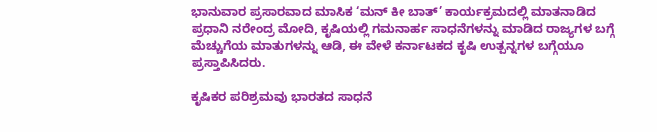ಭಾನುವಾರ ಪ್ರಸಾರವಾದ ಮಾಸಿಕ ‘ಮನ್‌ ಕೀ ಬಾತ್‌’ ಕಾರ್ಯಕ್ರಮದಲ್ಲಿ ಮಾತನಾಡಿದ ಪ್ರಧಾನಿ ನರೇಂದ್ರ ಮೋದಿ, ಕೃಷಿಯಲ್ಲಿ ಗಮನಾರ್ಹ ಸಾಧನೆಗಳನ್ನು ಮಾಡಿದ ರಾಜ್ಯಗಳ ಬಗ್ಗೆ ಮೆಚ್ಚುಗೆಯ ಮಾತುಗಳನ್ನು ಆಡಿ, ಈ ವೇಳೆ ಕರ್ನಾಟಕದ ಕೃಷಿ ಉತ್ಪನ್ನಗಳ ಬಗ್ಗೆಯೂ ಪ್ರಸ್ತಾಪಿಸಿದರು.

ಕೃಷಿಕರ ಪರಿಶ್ರಮವು ಭಾರತದ ಸಾಧನೆ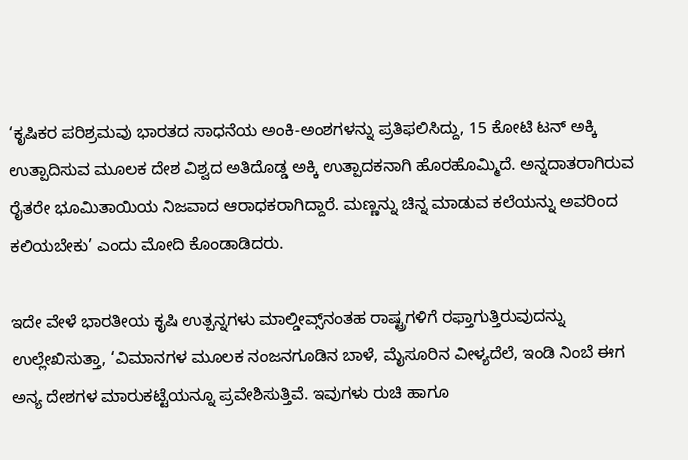‘ಕೃಷಿಕರ ಪರಿಶ್ರಮವು ಭಾರತದ ಸಾಧನೆಯ ಅಂಕಿ-ಅಂಶಗಳನ್ನು ಪ್ರತಿಫಲಿಸಿದ್ದು, 15 ಕೋಟಿ ಟನ್‌ ಅಕ್ಕಿ ಉತ್ಪಾದಿಸುವ ಮೂಲಕ ದೇಶ ವಿಶ್ವದ ಅತಿದೊಡ್ಡ ಅಕ್ಕಿ ಉತ್ಪಾದಕನಾಗಿ ಹೊರಹೊಮ್ಮಿದೆ. ಅನ್ನದಾತರಾಗಿರುವ ರೈತರೇ ಭೂಮಿತಾಯಿಯ ನಿಜವಾದ ಆರಾಧಕರಾಗಿದ್ದಾರೆ. ಮಣ್ಣನ್ನು ಚಿನ್ನ ಮಾಡುವ ಕಲೆಯನ್ನು ಅವರಿಂದ ಕಲಿಯಬೇಕು’ ಎಂದು ಮೋದಿ ಕೊಂಡಾಡಿದರು.

ಇದೇ ವೇಳೆ ಭಾರತೀಯ ಕೃಷಿ ಉತ್ಪನ್ನಗಳು ಮಾಲ್ಡೀವ್ಸ್‌ನಂತಹ ರಾಷ್ಟ್ರಗಳಿಗೆ ರಫ್ತಾಗುತ್ತಿರುವುದನ್ನು ಉಲ್ಲೇಖಿಸುತ್ತಾ, ‘ವಿಮಾನಗಳ ಮೂಲಕ ನಂಜನಗೂಡಿನ ಬಾಳೆ, ಮೈಸೂರಿನ ವೀಳ್ಯದೆಲೆ, ಇಂಡಿ ನಿಂಬೆ ಈಗ ಅನ್ಯ ದೇಶಗಳ ಮಾರುಕಟ್ಟೆಯನ್ನೂ ಪ್ರವೇಶಿಸುತ್ತಿವೆ. ಇವುಗಳು ರುಚಿ ಹಾಗೂ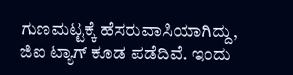ಗುಣಮಟ್ಟಕ್ಕೆ ಹೆಸರುವಾಸಿಯಾಗಿದ್ದು, ಜಿಐ ಟ್ಯಾಗ್‌ ಕೂಡ ಪಡೆದಿವೆ. ಇಂದು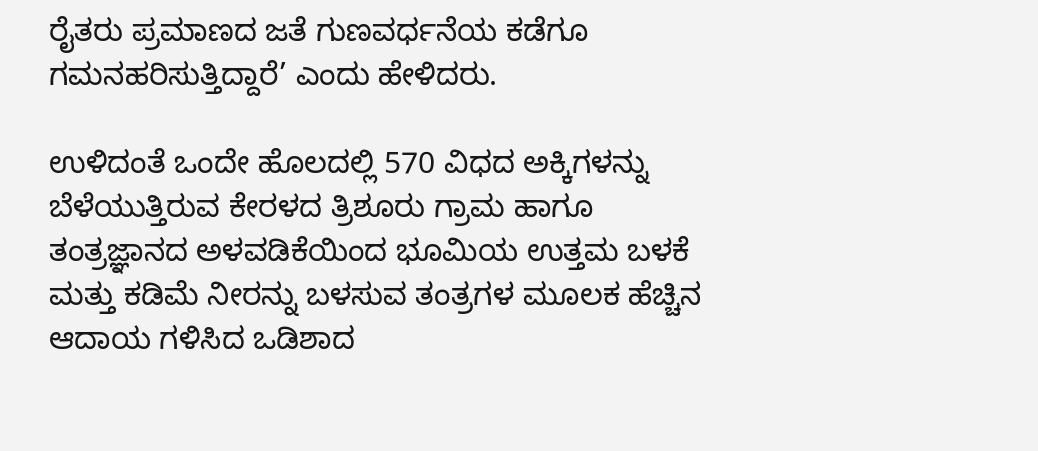ರೈತರು ಪ್ರಮಾಣದ ಜತೆ ಗುಣವರ್ಧನೆಯ ಕಡೆಗೂ ಗಮನಹರಿಸುತ್ತಿದ್ದಾರೆ’ ಎಂದು ಹೇಳಿದರು.

ಉಳಿದಂತೆ ಒಂದೇ ಹೊಲದಲ್ಲಿ 570 ವಿಧದ ಅಕ್ಕಿಗಳನ್ನು ಬೆಳೆಯುತ್ತಿರುವ ಕೇರಳದ ತ್ರಿಶೂರು ಗ್ರಾಮ ಹಾಗೂ ತಂತ್ರಜ್ಞಾನದ ಅಳವಡಿಕೆಯಿಂದ ಭೂಮಿಯ ಉತ್ತಮ ಬಳಕೆ ಮತ್ತು ಕಡಿಮೆ ನೀರನ್ನು ಬಳಸುವ ತಂತ್ರಗಳ ಮೂಲಕ ಹೆಚ್ಚಿನ ಆದಾಯ ಗಳಿಸಿದ ಒಡಿಶಾದ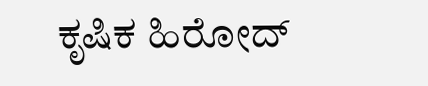ಕೃಷಿಕ ಹಿರೋದ್‌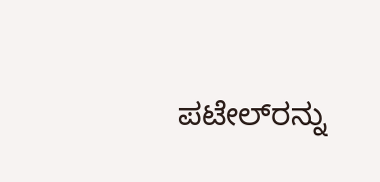ಪಟೇಲ್‌ರನ್ನು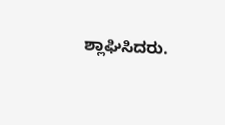ಶ್ಲಾಘಿಸಿದರು.